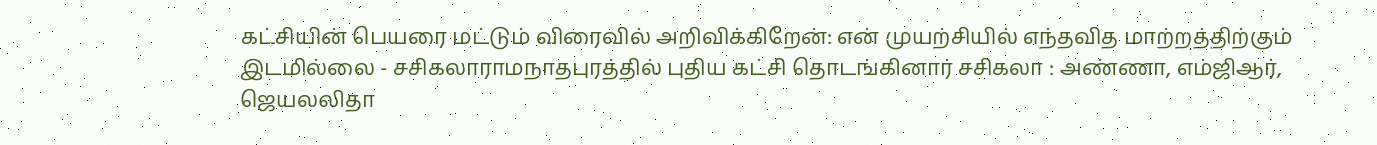கட்சியின் பெயரை மட்டும் விரைவில் அறிவிக்கிறேன்: என் முயற்சியில் எந்தவித மாற்றத்திற்கும் இடமில்லை - சசிகலாராமநாதபுரத்தில் புதிய கட்சி தொடங்கினார் சசிகலா : அண்ணா, எம்ஜிஆர், ஜெயலலிதா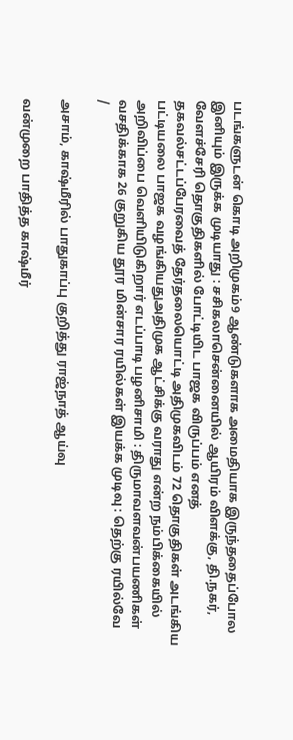படங்களுடன் கொடி அறிமுகம்9 ஆண்டுகளாக அமைதியாக இருந்ததைப்போல இனியும் இருக்க முடியாது : சசிகலாசென்னையில் ஆயிரம் விளக்கு, தி.நகர், வேளச்சேரி தொகுதிகளில் போட்டியிட பாஜக விருப்பம் எனத் தகவல்சட்டப்பேரவைத் தேர்தலையொட்டி அதிமுகவிடம் 72 தொகுதிகள் அடங்கிய பட்டியலை பாஜக வழங்கியதுஅதிமுக ஆட்சிக்கு வராது என்ற நம்பிக்கையில் அறிவிப்பை வெளியிடுகிறார் எடப்பாடி பழனிசாமி : திருமாவளவன்பயணிகள் வசதிக்காக 26 குறுகிய தூர மின்சார ரயில்கள் இயக்க முடிவு : தெற்கு ரயில்வே
/

அசாம், காஷ்மீரில் பாதுகாப்பு குறித்து ராஜ்நாத் ஆய்வு

வன்முறை பாதித்த காஷ்மீர்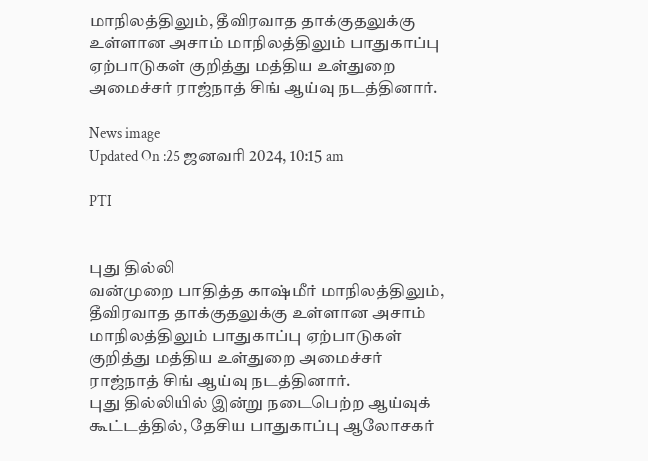மாநிலத்திலும், தீவிரவாத தாக்குதலுக்கு உள்ளான அசாம் மாநிலத்திலும் பாதுகாப்பு ஏற்பாடுகள் குறித்து மத்திய உள்துறை அமைச்சர் ராஜ்நாத் சிங் ஆய்வு நடத்தினார்.

News image
Updated On :25 ஜனவரி 2024, 10:15 am

PTI


புது தில்லி
வன்முறை பாதித்த காஷ்மீர் மாநிலத்திலும், தீவிரவாத தாக்குதலுக்கு உள்ளான அசாம் மாநிலத்திலும் பாதுகாப்பு ஏற்பாடுகள் குறித்து மத்திய உள்துறை அமைச்சர் ராஜ்நாத் சிங் ஆய்வு நடத்தினார்.
புது தில்லியில் இன்று நடைபெற்ற ஆய்வுக் கூட்டத்தில், தேசிய பாதுகாப்பு ஆலோசகர்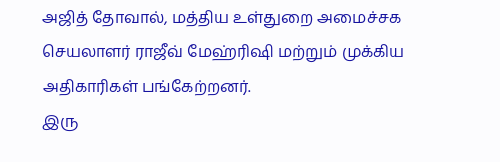அஜித் தோவால், மத்திய உள்துறை அமைச்சக செயலாளர் ராஜீவ் மேஹ்ரிஷி மற்றும் முக்கிய அதிகாரிகள் பங்கேற்றனர்.
இரு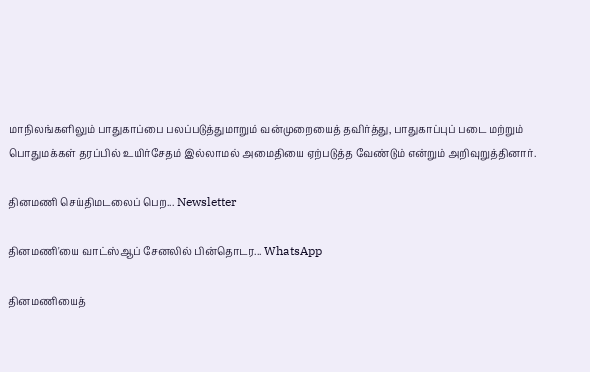மாநிலங்களிலும் பாதுகாப்பை பலப்படுத்துமாறும் வன்முறையைத் தவிர்த்து, பாதுகாப்புப் படை மற்றும் பொதுமக்கள் தரப்பில் உயிர்சேதம் இல்லாமல் அமைதியை ஏற்படுத்த வேண்டும் என்றும் அறிவுறுத்தினார்.

தினமணி செய்திமடலைப் பெற... Newsletter

தினமணி'யை வாட்ஸ்ஆப் சேனலில் பின்தொடர... WhatsApp

தினமணியைத்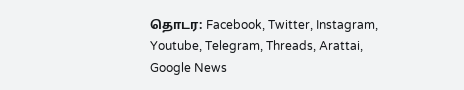தொடர: Facebook, Twitter, Instagram, Youtube, Telegram, Threads, Arattai, Google News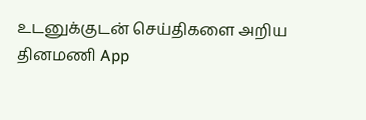உடனுக்குடன் செய்திகளை அறிய தினமணி App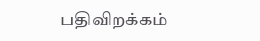பதிவிறக்கம்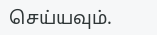செய்யவும்.